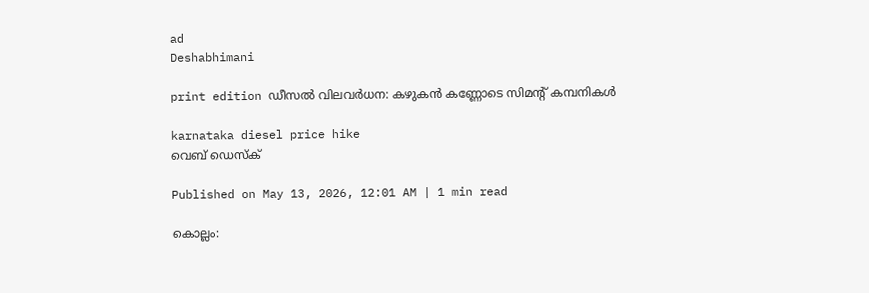ad
Deshabhimani

print edition ഡീസൽ വിലവർധന: കഴുകൻ കണ്ണോടെ സിമന്റ്‌ കമ്പനികൾ

karnataka diesel price hike
വെബ് ഡെസ്ക്

Published on May 13, 2026, 12:01 AM | 1 min read

കൊല്ലം: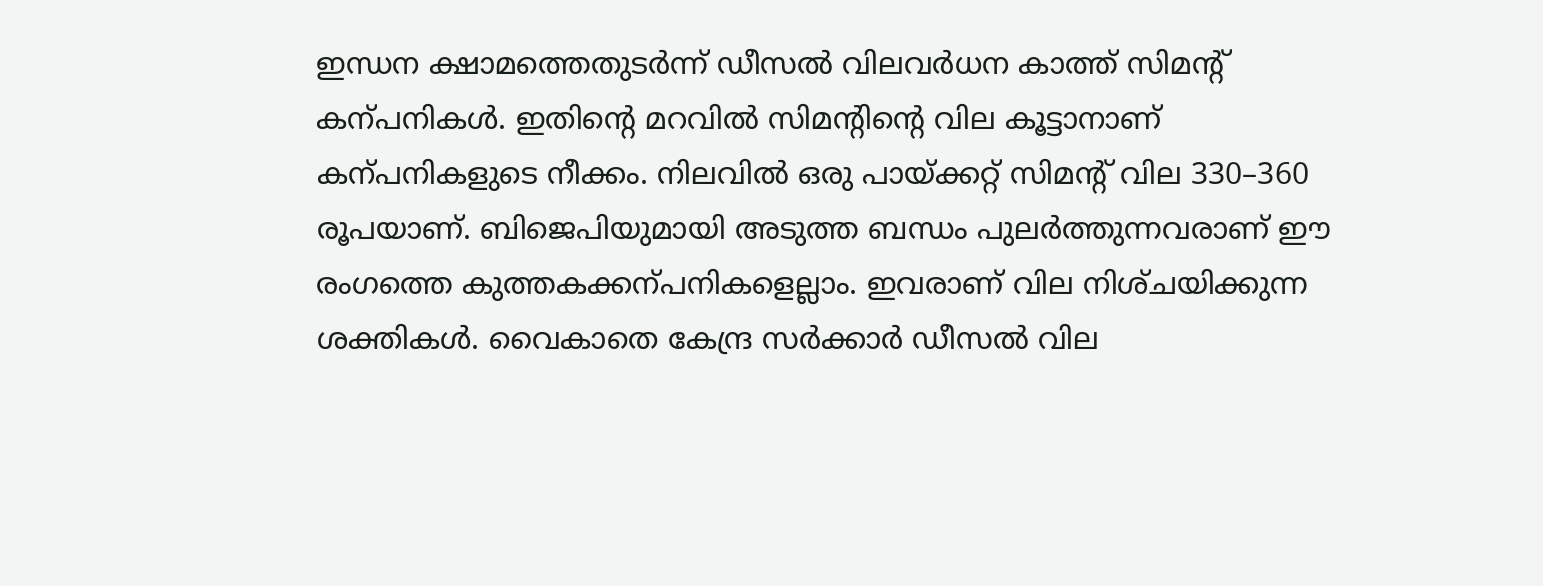ഇന്ധന ക്ഷാമത്തെതുടർന്ന്‌ ഡീസൽ വിലവർധന കാത്ത്‌ സിമന്റ്‌ കന്പനികൾ. ഇതിന്റെ മറവിൽ സിമന്റിന്റെ വില കൂട്ടാനാണ്‌ കന്പനികളുടെ നീക്കം. നിലവിൽ ഒരു പായ്‌ക്കറ്റ്‌ സിമന്റ്‌ വില 330–360 രൂപയാണ്‌. ബിജെപിയുമായി അടുത്ത ബന്ധം പുലർത്തുന്നവരാണ്‌ ഇ‍ൗ രംഗത്തെ കുത്തകക്കന്പനികളെല്ലാം. ഇവരാണ്‌ വില നിശ്‌ചയിക്കുന്ന ശക്തികൾ. വൈകാതെ കേന്ദ്ര സർക്കാർ ഡീസൽ വില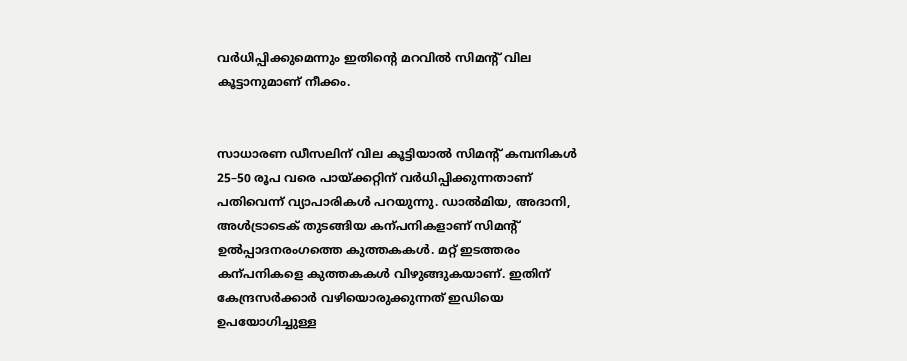വർധിപ്പിക്കുമെന്നും ഇതിന്റെ മറവിൽ സിമന്റ്‌ വില കൂട്ടാനുമാണ്‌ നീക്കം.


സാധാരണ ഡീസലിന്‌ വില കൂട്ടിയാൽ സിമന്റ്‌ കമ്പനികൾ 25–50 രൂപ വരെ പായ്‌ക്കറ്റിന്‌ വർധിപ്പിക്കുന്നതാണ്‌ പതിവെന്ന്‌ വ്യാപാരികൾ പറയുന്നു. ഡാൽമിയ, അദാനി, അൾട്രാടെക്‌ തുടങ്ങിയ കന്പനികളാണ്‌ സിമന്റ്‌ ഉൽപ്പാദനരംഗത്തെ കുത്തകകൾ. മറ്റ്‌ ഇടത്തരം കന്പനികളെ കുത്തകകൾ വിഴുങ്ങുകയാണ്‌. ഇതിന്‌ കേന്ദ്രസർക്കാർ വഴിയൊരുക്കുന്നത്‌ ഇഡിയെ ഉപയോഗിച്ചുള്ള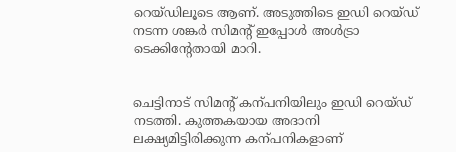റെയ്‌ഡിലൂടെ ആണ്‌. അടുത്തിടെ ഇഡി റെയ്‌ഡ്‌ നടന്ന ശങ്കർ സിമന്റ്‌ ഇപ്പോൾ അൾട്രാ ടെക്കിന്റേതായി മാറി.


ചെട്ടിനാട്‌ സിമന്റ്‌ കന്പനിയിലും ഇഡി റെയ്‌ഡ്‌ നടത്തി. കുത്തകയായ അദാനി ലക്ഷ്യമിട്ടിരിക്കുന്ന കന്പനികളാണ്‌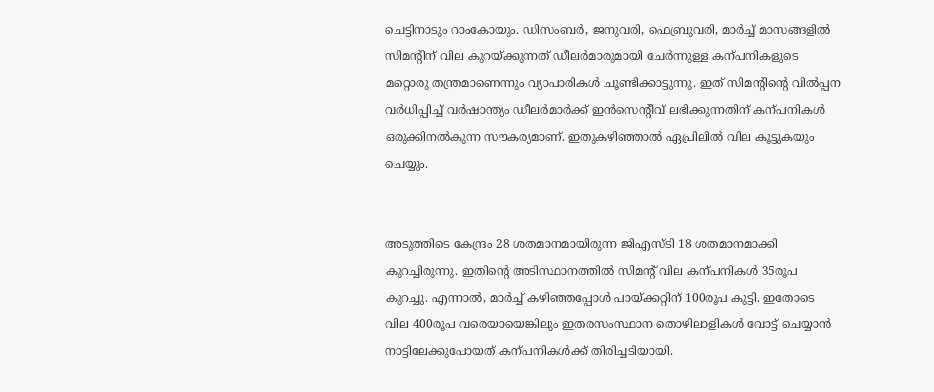ചെട്ടിനാടും റാംകോയും. ഡിസംബർ, ജനുവരി, ഫെബ്രുവരി, മാർച്ച്‌ മാസങ്ങളിൽ സിമന്റിന്‌ വില കുറയ്‌ക്കുന്നത്‌ ഡീലർമാരുമായി ചേർന്നുള്ള കന്പനികളുടെ മറ്റൊരു തന്ത്രമാണെന്നും വ്യാപാരികൾ ചൂണ്ടിക്കാട്ടുന്നു. ഇത്‌ സിമന്റിന്റെ വിൽപ്പന വർധിപ്പിച്ച്‌ വർഷാന്ത്യം ഡീലർമാർക്ക്‌ ഇൻസെന്റീവ്‌ ലഭിക്കുന്നതിന്‌ കന്പനികൾ ഒരുക്കിനൽകുന്ന സ‍ൗകര്യമാണ്‌. ഇതുകഴിഞ്ഞാൽ ഏപ്രിലിൽ വില കൂട്ടുകയും ചെയ്യും.


അടുത്തിടെ കേന്ദ്രം 28 ശതമാനമായിരുന്ന ജിഎസ്‌ടി 18 ശതമാനമാക്കി കുറച്ചിരുന്നു. ഇതിന്റെ അടിസ്ഥാനത്തിൽ സിമന്റ്‌ വില കന്പനികൾ 35രൂപ കുറച്ചു. എന്നാൽ, മാർച്ച്‌ കഴിഞ്ഞപ്പോൾ പായ്‌ക്കറ്റിന്‌ 100രൂപ കുട്ടി. ഇതോടെ വില 400രൂപ വരെയായെങ്കിലും ഇതരസംസ്ഥാന തൊഴിലാളികൾ വോട്ട്‌ ചെയ്യാൻ നാട്ടിലേക്കുപോയത്‌ കന്പനികൾക്ക്‌ തിരിച്ചടിയായി.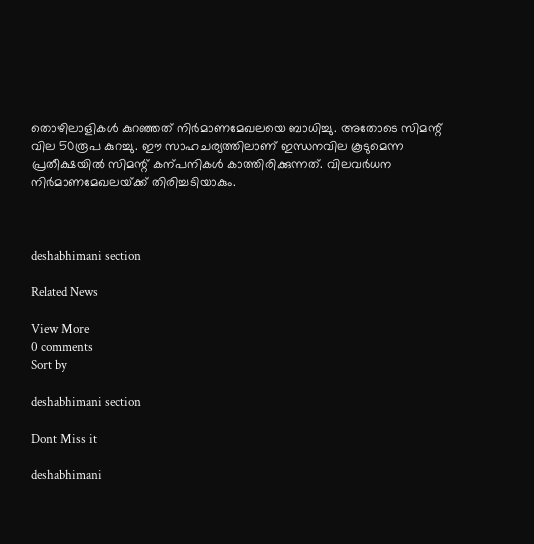തൊഴിലാളികൾ കുറഞ്ഞത്‌ നിർമാണമേഖലയെ ബാധിച്ചു. അതോടെ സിമന്റ്‌ വില 50രൂപ കുറച്ചു. ഇ‍ൗ സാഹചര്യത്തിലാണ്‌ ഇന്ധനവില കൂടുമെന്ന പ്രതീക്ഷയിൽ സിമന്റ്‌ കന്പനികൾ കാത്തിരിക്കുന്നത്‌. വിലവർധന നിർമാണമേഖലയ്‌ക്ക്‌ തിരിച്ചടിയാകും.



deshabhimani section

Related News

View More
0 comments
Sort by

deshabhimani section

Dont Miss it

deshabhimani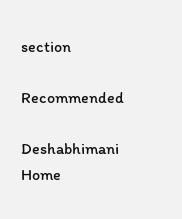section

Recommended

Deshabhimani
Home